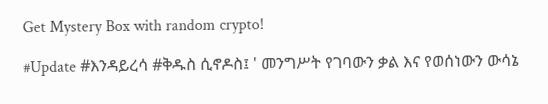Get Mystery Box with random crypto!

#Update #እንዳይረሳ #ቅዱስ ሲኖዶስ፤ ' መንግሥት የገባውን ቃል እና የወሰነውን ውሳኔ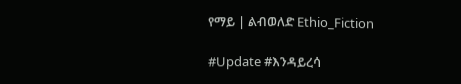የማይ | ልብወለድ Ethio_Fiction

#Update #እንዳይረሳ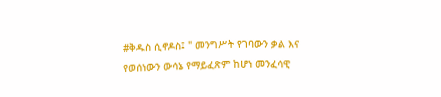#ቅዱስ ሲኖዶስ፤ " መንግሥት የገባውን ቃል እና የወሰነውን ውሳኔ የማይፈጽም ከሆነ መንፈሳዊ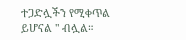ተጋድሏችን የሚቀጥል ይሆናል " ብሏል።